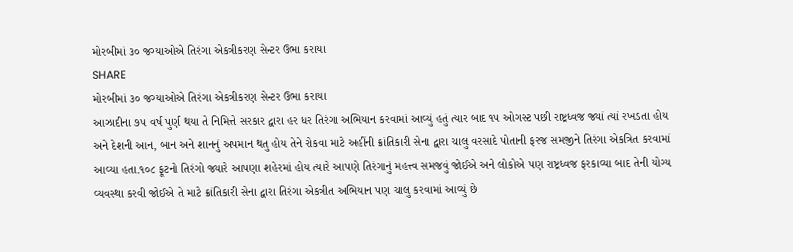મોરબીમાં ૩૦ જગ્યાઓએ તિરંગા એકત્રીકરણ સેન્ટર ઉભા કરાયા
SHARE
મોરબીમાં ૩૦ જગ્યાઓએ તિરંગા એકત્રીકરણ સેન્ટર ઉભા કરાયા
આઝાદીના ૭૫ વર્ષ પુર્ણ થયા તે નિમિત્તે સરકાર દ્વારા હર ધર તિરંગા અભિયાન કરવામાં આવ્યું હતું ત્યાર બાદ ૧૫ ઓગસ્ટ પછી રાષ્ટ્રધ્વજ જ્યાં ત્યાં રખડતા હોય અને દેશની આન, બાન અને શાનનું અપમાન થતુ હોય તેને રોકવા માટે અહીંની ક્રાંતિકારી સેના દ્વારા ચાલુ વરસાદે પોતાની ફરજ સમજીને તિરંગા એકત્રિત કરવામાં આવ્યા હતા.૧૦૮ ફૂટનો તિરંગો જ્યારે આપણા શહેરમાં હોય ત્યારે આપણે તિરંગાનું મહત્ત્વ સમજવું જોઈએ અને લોકોએ પણ રાષ્ટ્રધ્વજ ફરકાવ્યા બાદ તેની યોગ્ય વ્યવસ્થા કરવી જોઈએ તે માટે ક્રાંતિકારી સેના દ્વારા તિરંગા એકત્રીત અભિયાન પણ ચાલુ કરવામાં આવ્યું છે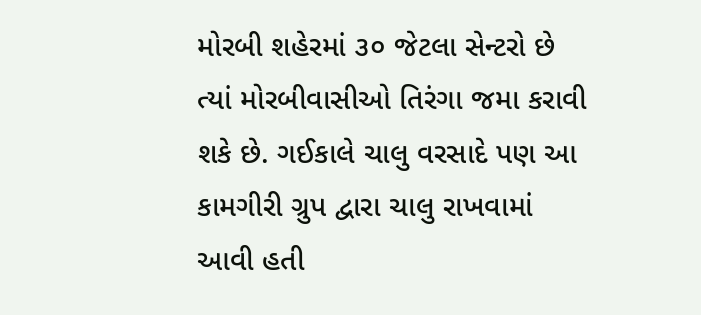મોરબી શહેરમાં ૩૦ જેટલા સેન્ટરો છે ત્યાં મોરબીવાસીઓ તિરંગા જમા કરાવી શકે છે. ગઈકાલે ચાલુ વરસાદે પણ આ કામગીરી ગ્રુપ દ્વારા ચાલુ રાખવામાં આવી હતી